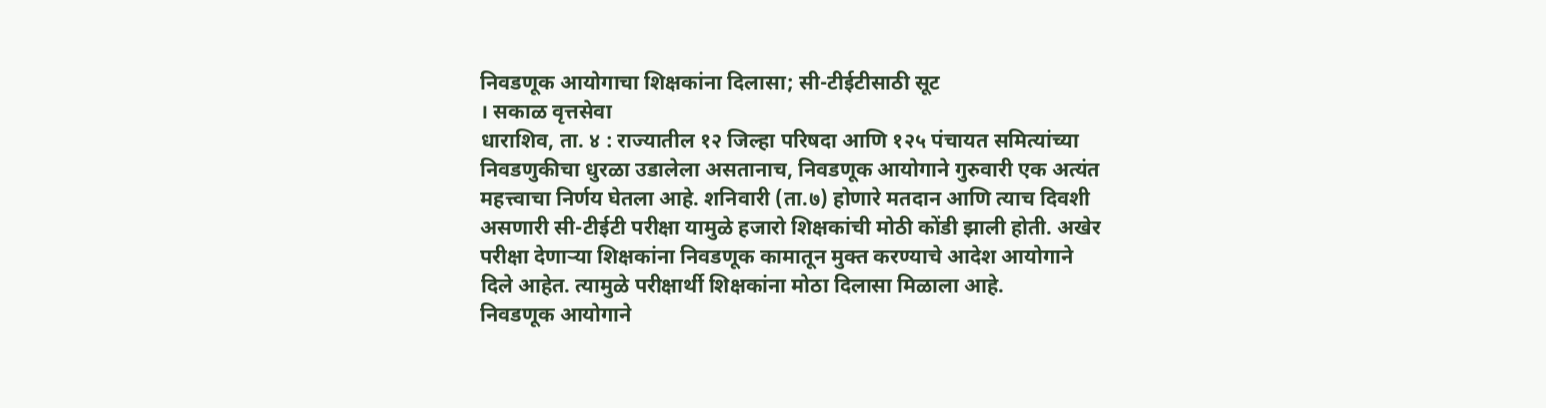निवडणूक आयोगाचा शिक्षकांना दिलासा; सी-टीईटीसाठी सूट
। सकाळ वृत्तसेवा
धाराशिव, ता. ४ : राज्यातील १२ जिल्हा परिषदा आणि १२५ पंचायत समित्यांच्या निवडणुकीचा धुरळा उडालेला असतानाच, निवडणूक आयोगाने गुरुवारी एक अत्यंत महत्त्वाचा निर्णय घेतला आहे. शनिवारी (ता.७) होणारे मतदान आणि त्याच दिवशी असणारी सी-टीईटी परीक्षा यामुळे हजारो शिक्षकांची मोठी कोंडी झाली होती. अखेर परीक्षा देणाऱ्या शिक्षकांना निवडणूक कामातून मुक्त करण्याचे आदेश आयोगाने दिले आहेत. त्यामुळे परीक्षार्थी शिक्षकांना मोठा दिलासा मिळाला आहे.
निवडणूक आयोगाने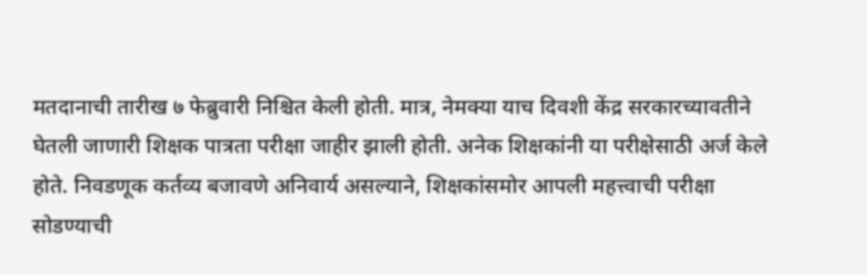मतदानाची तारीख ७ फेब्रुवारी निश्चित केली होती. मात्र, नेमक्या याच दिवशी केंद्र सरकारच्यावतीने घेतली जाणारी शिक्षक पात्रता परीक्षा जाहीर झाली होती. अनेक शिक्षकांनी या परीक्षेसाठी अर्ज केले होते. निवडणूक कर्तव्य बजावणे अनिवार्य असल्याने, शिक्षकांसमोर आपली महत्त्वाची परीक्षा सोडण्याची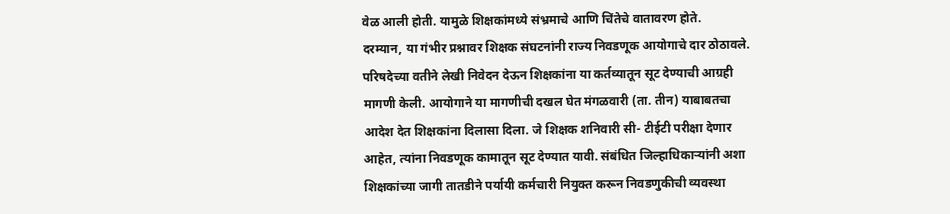वेळ आली होती. यामुळे शिक्षकांमध्ये संभ्रमाचे आणि चिंतेचे वातावरण होते.
दरम्यान, या गंभीर प्रश्नावर शिक्षक संघटनांनी राज्य निवडणूक आयोगाचे दार ठोठावले. परिषदेच्या वतीने लेखी निवेदन देऊन शिक्षकांना या कर्तव्यातून सूट देण्याची आग्रही मागणी केली. आयोगाने या मागणीची दखल घेत मंगळवारी (ता. तीन) याबाबतचा आदेश देत शिक्षकांना दिलासा दिला. जे शिक्षक शनिवारी सी- टीईटी परीक्षा देणार आहेत, त्यांना निवडणूक कामातून सूट देण्यात यावी. संबंधित जिल्हाधिकाऱ्यांनी अशा शिक्षकांच्या जागी तातडीने पर्यायी कर्मचारी नियुक्त करून निवडणुकीची व्यवस्था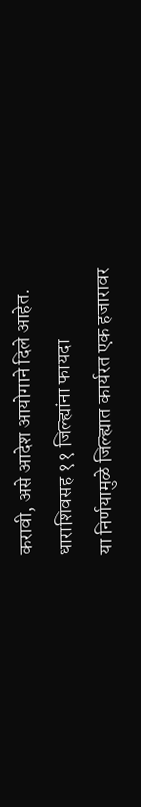करावी, असे आदेश आयोगाने दिले आहेत.
धाराशिवसह ११ जिल्ह्यांना फायदा
या निर्णयामुळे जिल्ह्यात कार्यरत एक हजारावर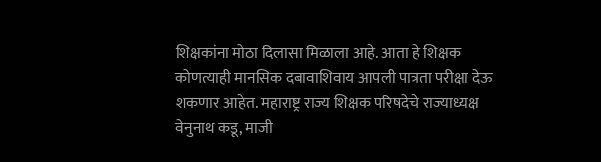शिक्षकांना मोठा दिलासा मिळाला आहे. आता हे शिक्षक कोणत्याही मानसिक दबावाशिवाय आपली पात्रता परीक्षा देऊ शकणार आहेत. महाराष्ट्र राज्य शिक्षक परिषदेचे राज्याध्यक्ष वेनुनाथ कडू, माजी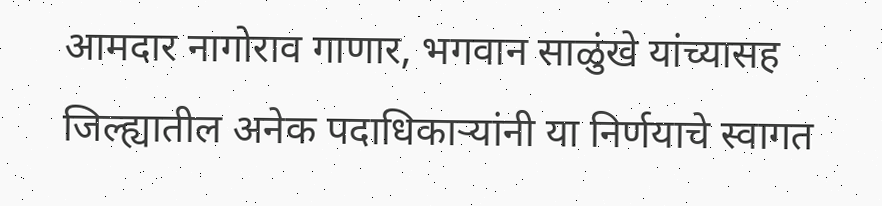आमदार नागोराव गाणार, भगवान साळुंखे यांच्यासह जिल्ह्यातील अनेक पदाधिकाऱ्यांनी या निर्णयाचे स्वागत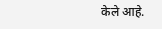केले आहे.